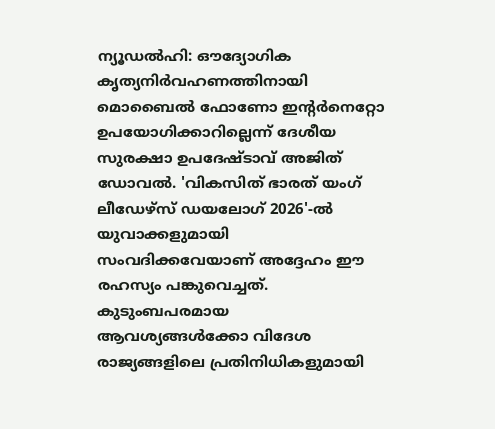ന്യൂഡൽഹി: ഔദ്യോഗിക കൃത്യനിർവഹണത്തിനായി മൊബൈൽ ഫോണോ ഇന്റർനെറ്റോ ഉപയോഗിക്കാറില്ലെന്ന് ദേശീയ സുരക്ഷാ ഉപദേഷ്ടാവ് അജിത് ഡോവൽ. 'വികസിത് ഭാരത് യംഗ് ലീഡേഴ്സ് ഡയലോഗ് 2026'-ൽ യുവാക്കളുമായി സംവദിക്കവേയാണ് അദ്ദേഹം ഈ രഹസ്യം പങ്കുവെച്ചത്. കുടുംബപരമായ ആവശ്യങ്ങൾക്കോ വിദേശ രാജ്യങ്ങളിലെ പ്രതിനിധികളുമായി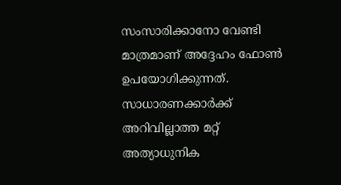സംസാരിക്കാനോ വേണ്ടി മാത്രമാണ് അദ്ദേഹം ഫോൺ ഉപയോഗിക്കുന്നത്. സാധാരണക്കാർക്ക് അറിവില്ലാത്ത മറ്റ് അത്യാധുനിക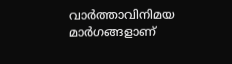വാർത്താവിനിമയ മാർഗങ്ങളാണ്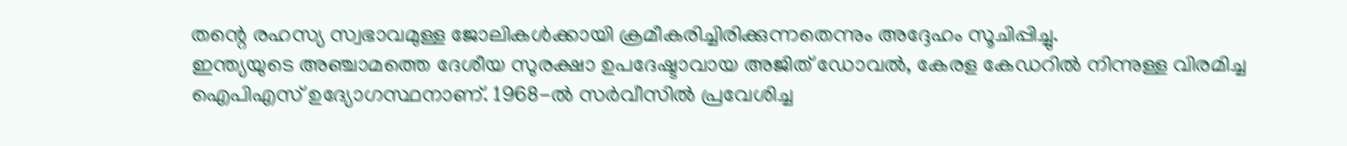തന്റെ രഹസ്യ സ്വഭാവമുള്ള ജോലികൾക്കായി ക്രമീകരിച്ചിരിക്കുന്നതെന്നും അദ്ദേഹം സൂചിപ്പിച്ചു.
ഇന്ത്യയുടെ അഞ്ചാമത്തെ ദേശീയ സുരക്ഷാ ഉപദേഷ്ടാവായ അജിത് ഡോവൽ, കേരള കേഡറിൽ നിന്നുള്ള വിരമിച്ച ഐപിഎസ് ഉദ്യോഗസ്ഥനാണ്. 1968-ൽ സർവീസിൽ പ്രവേശിച്ച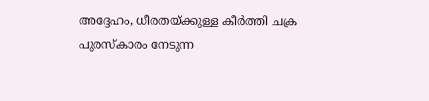അദ്ദേഹം, ധീരതയ്ക്കുള്ള കീർത്തി ചക്ര പുരസ്കാരം നേടുന്ന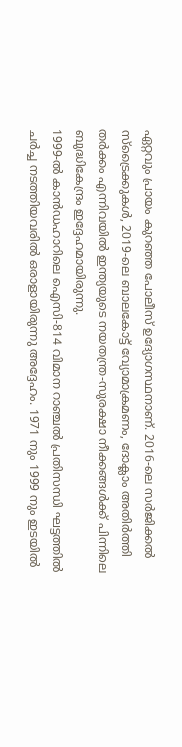ഏറ്റവും പ്രായം കുറഞ്ഞ പോലീസ് ഉദ്യോഗസ്ഥനാണ്. 2016-ലെ സർജിക്കൽ സ്ട്രൈക്കുകൾ, 2019-ലെ ബാലകോട്ട് വ്യോമാക്രമണം, ദോക്ലാം അതിർത്തി തർക്കം എന്നിവയിൽ ഇന്ത്യയുടെ നയതന്ത്ര-സുരക്ഷാ നീക്കങ്ങൾക്ക് പിന്നിലെ ബുദ്ധികേന്ദ്രം ഇദ്ദേഹമായിരുന്നു.
1999-ൽ കാൻഡഹാറിലെ ഐസി-814 വിമാന റാഞ്ചൽ പ്രതിസന്ധി ഘട്ടത്തിൽ ചർച്ച നടത്തിയവരിൽ ഒരാളായിരുന്നു അദ്ദേഹം. 1971 നും 1999 നും ഇടയിൽ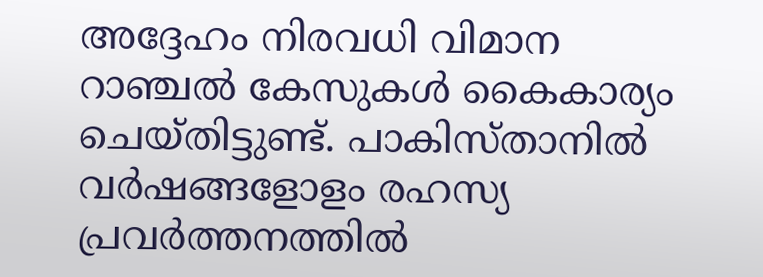അദ്ദേഹം നിരവധി വിമാന റാഞ്ചൽ കേസുകൾ കൈകാര്യം ചെയ്തിട്ടുണ്ട്. പാകിസ്താനിൽ വർഷങ്ങളോളം രഹസ്യ പ്രവർത്തനത്തിൽ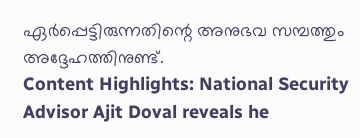ഏർപ്പെട്ടിരുന്നതിന്റെ അനുഭവ സമ്പത്തും അദ്ദേഹത്തിനുണ്ട്.
Content Highlights: National Security Advisor Ajit Doval reveals he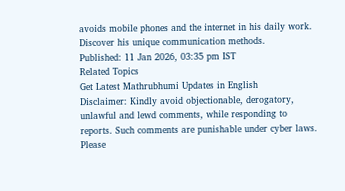avoids mobile phones and the internet in his daily work. Discover his unique communication methods.
Published: 11 Jan 2026, 03:35 pm IST
Related Topics
Get Latest Mathrubhumi Updates in English
Disclaimer: Kindly avoid objectionable, derogatory, unlawful and lewd comments, while responding to reports. Such comments are punishable under cyber laws. Please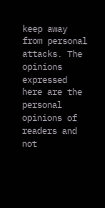keep away from personal attacks. The opinions expressed here are the personal opinions of readers and not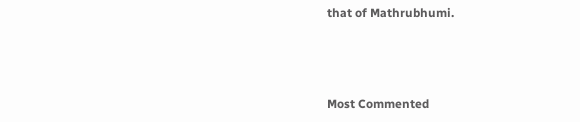that of Mathrubhumi.



Most Commented